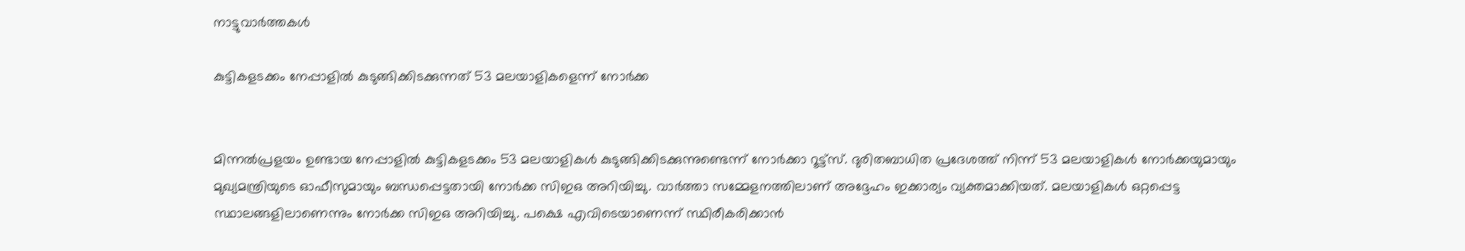നാട്ടുവാര്‍ത്തകള്‍

കുട്ടികളടക്കം നേപ്പാളില്‍ കുടുങ്ങിക്കിടക്കുന്നത് 53 മലയാളികളെന്ന് നോര്‍ക്ക


മിന്നല്‍പ്രളയം ഉണ്ടായ നേപ്പാളില്‍ കുട്ടികളടക്കം 53 മലയാളികള്‍ കുടുങ്ങിക്കിടക്കുന്നുണ്ടെന്ന് നോര്‍ക്കാ റൂട്ട്സ്. ദുരിതബാധിത പ്രദേശത്ത് നിന്ന് 53 മലയാളികള്‍ നോര്‍ക്കയുമായും മുഖ്യമന്ത്രിയുടെ ഓഫീസുമായും ബന്ധപ്പെട്ടതായി നോര്‍ക്ക സിഇഒ അറിയിച്ചു. വാര്‍ത്താ സമ്മേളനത്തിലാണ് അദ്ദേഹം ഇക്കാര്യം വ്യക്തമാക്കിയത്. മലയാളികള്‍ ഒറ്റപ്പെട്ട സ്ഥാലങ്ങളിലാണെന്നും നോര്‍ക്ക സിഇഒ അറിയിച്ചു. പക്ഷെ എവിടെയാണെന്ന് സ്ഥിരീകരിക്കാന്‍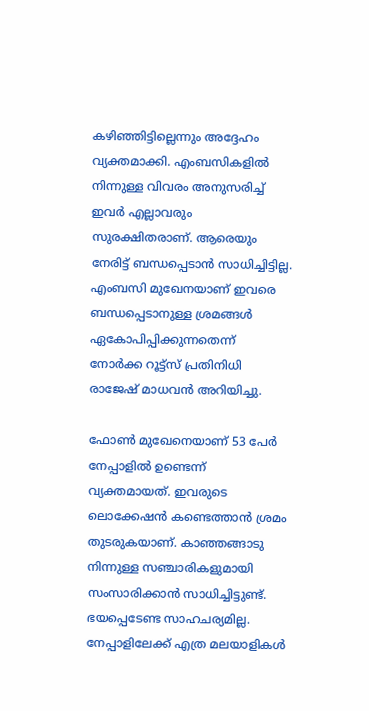കഴിഞ്ഞിട്ടില്ലെന്നും അദ്ദേഹം വ്യക്തമാക്കി. എംബസികളില്‍ നിന്നുള്ള വിവരം അനുസരിച്ച് ഇവര്‍ എല്ലാവരും സുരക്ഷിതരാണ്. ആരെയും നേരിട്ട് ബന്ധപ്പെടാന്‍ സാധിച്ചിട്ടില്ല. എംബസി മുഖേനയാണ് ഇവരെ ബന്ധപ്പെടാനുള്ള ശ്രമങ്ങള്‍ ഏകോപിപ്പിക്കുന്നതെന്ന്‌ നോര്‍ക്ക റൂട്ട്സ് പ്രതിനിധി രാജേഷ് മാധവന്‍ അറിയിച്ചു.

ഫോണ്‍ മുഖേനെയാണ്‌ 53 പേര്‍ നേപ്പാളില്‍ ഉണ്ടെന്ന് വ്യക്തമായത്. ഇവരുടെ ലൊക്കേഷന്‍ കണ്ടെത്താന്‍ ശ്രമം തുടരുകയാണ്‌. കാഞ്ഞങ്ങാടു നിന്നുള്ള സഞ്ചാരികളുമായി സംസാരിക്കാന്‍ സാധിച്ചിട്ടുണ്ട്. ഭയപ്പെടേണ്ട സാഹചര്യമില്ല. നേപ്പാളിലേക്ക് എത്ര മലയാളികള്‍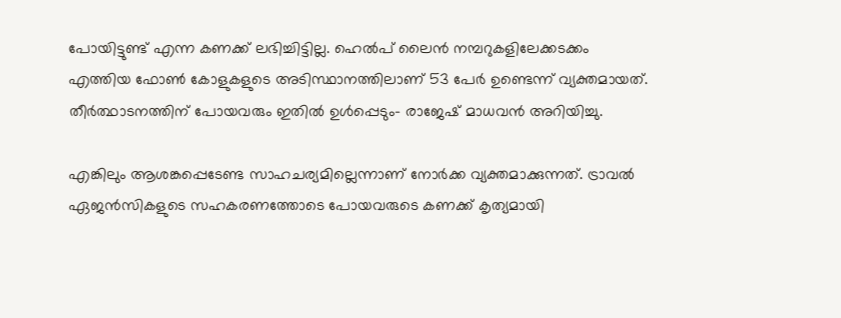പോയിട്ടുണ്ട് എന്ന കണക്ക് ലഭിച്ചിട്ടില്ല. ഹെല്‍പ് ലൈന്‍ നമ്പറുകളിലേക്കടക്കം എത്തിയ ഫോണ്‍ കോളുകളുടെ അടിസ്ഥാനത്തിലാണ് 53 പേര്‍ ഉണ്ടെന്ന്‌ വ്യക്തമായത്. തീര്‍ത്ഥാടനത്തിന് പോയവരും ഇതില്‍ ഉള്‍പ്പെടും- രാജേഷ് മാധവന്‍ അറിയിച്ചു.

എങ്കിലും ആശങ്കപ്പെടേണ്ട സാഹചര്യമില്ലെന്നാണ് നോര്‍ക്ക വ്യക്തമാക്കുന്നത്. ട്രാവല്‍ ഏജന്‍സികളുടെ സഹകരണത്തോടെ പോയവരുടെ കണക്ക് കൃത്യമായി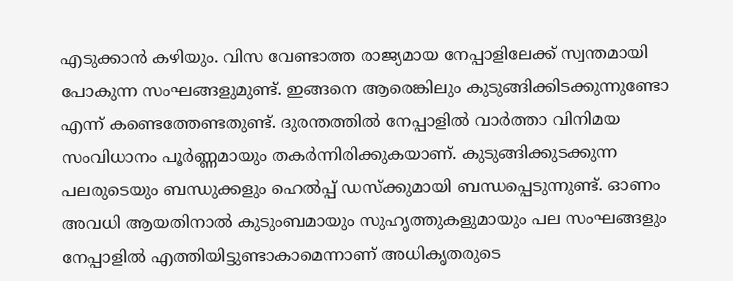എടുക്കാന്‍ കഴിയും. വിസ വേണ്ടാത്ത രാജ്യമായ നേപ്പാളിലേക്ക് സ്വന്തമായി പോകുന്ന സംഘങ്ങളുമുണ്ട്. ഇങ്ങനെ ആരെങ്കിലും കുടുങ്ങിക്കിടക്കുന്നുണ്ടോ എന്ന് കണ്ടെത്തേണ്ടതുണ്ട്. ദുരന്തത്തില്‍ നേപ്പാളില്‍ വാര്‍ത്താ വിനിമയ സംവിധാനം പൂ‍ര്‍ണ്ണമായും തകര്‍ന്നിരിക്കുകയാണ്. കുടുങ്ങിക്കുടക്കുന്ന പലരുടെയും ബന്ധുക്കളും ഹെല്‍പ്പ് ഡസ്ക്കുമായി ബന്ധപ്പെടുന്നുണ്ട്. ഓണം അവധി ആയതിനാല്‍ കുടുംബമായും സുഹൃത്തുകളുമായും പല സംഘങ്ങളും നേപ്പാളില്‍ എത്തിയിട്ടുണ്ടാകാമെന്നാണ് അധികൃതരുടെ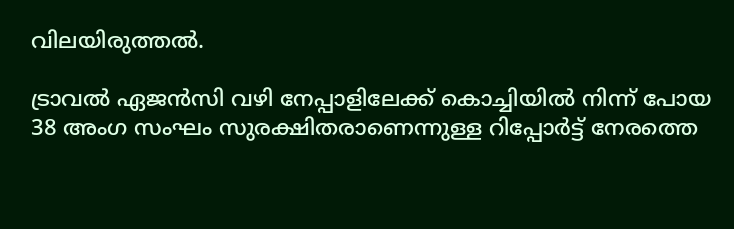വിലയിരുത്തല്‍.

ട്രാവല്‍ ഏജന്‍സി വഴി നേപ്പാളിലേക്ക് കൊച്ചിയില്‍ നിന്ന് പോയ 38 അംഗ സംഘം സുരക്ഷിതരാണെന്നുള്ള റിപ്പോര്‍ട്ട് നേരത്തെ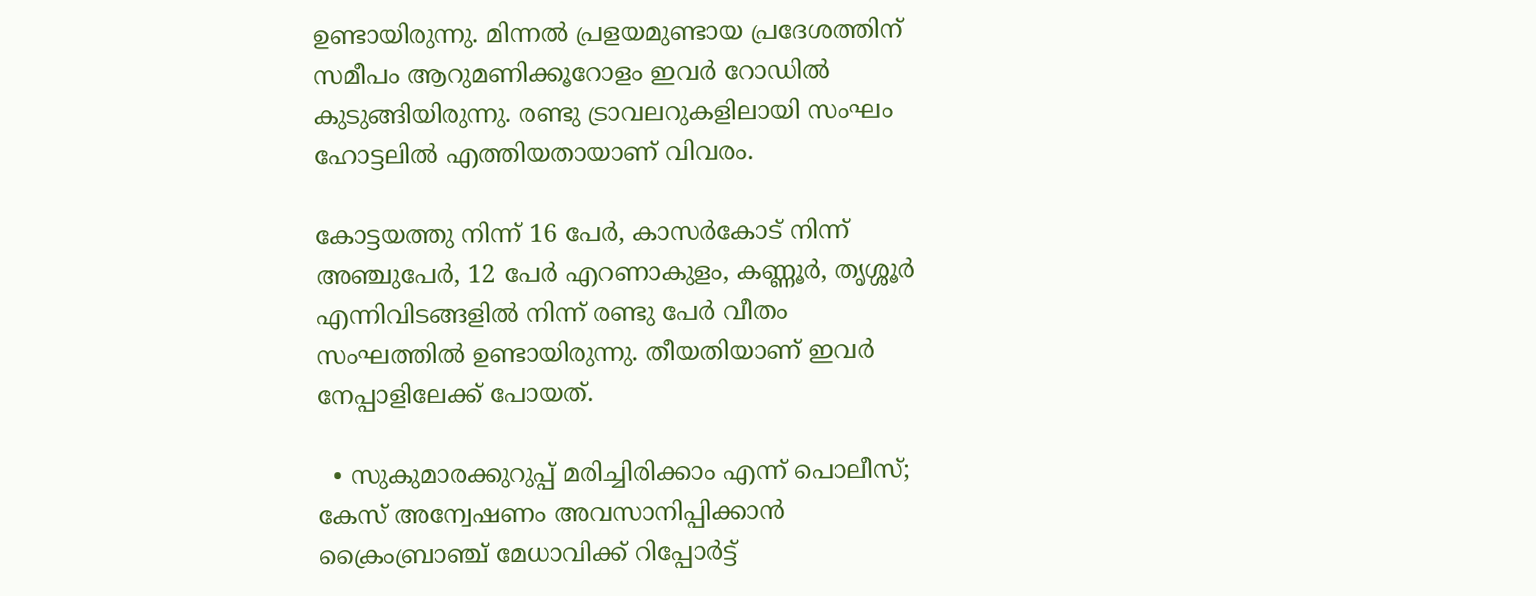ഉണ്ടായിരുന്നു. മിന്നല്‍ പ്രളയമുണ്ടായ പ്രദേശത്തിന്‌ സമീപം ആറുമണിക്കൂറോളം ഇവര്‍ റോഡില്‍ കുടുങ്ങിയിരുന്നു. രണ്ടു ട്രാവലറുകളിലായി സംഘം ഹോട്ടലില്‍ എത്തിയതായാണ് വിവരം.

കോട്ടയത്തു നിന്ന് 16 പേര്‍, കാസര്‍കോട് നിന്ന് അഞ്ചുപേര്‍, 12 പേര്‍ എറണാകുളം, കണ്ണൂര്‍, തൃശ്ശൂര്‍ എന്നിവിടങ്ങളില്‍ നിന്ന് രണ്ടു പേര്‍ വീതം സംഘത്തില്‍ ഉണ്ടായിരുന്നു. തീയതിയാണ് ഇവര്‍ നേപ്പാളിലേക്ക് പോയത്.

  • സുകുമാരക്കുറുപ്പ് മരിച്ചിരിക്കാം എന്ന് പൊലീസ്; കേസ് അന്വേഷണം അവസാനിപ്പിക്കാന്‍ ക്രൈംബ്രാഞ്ച് മേധാവിക്ക് റിപ്പോര്‍ട്ട്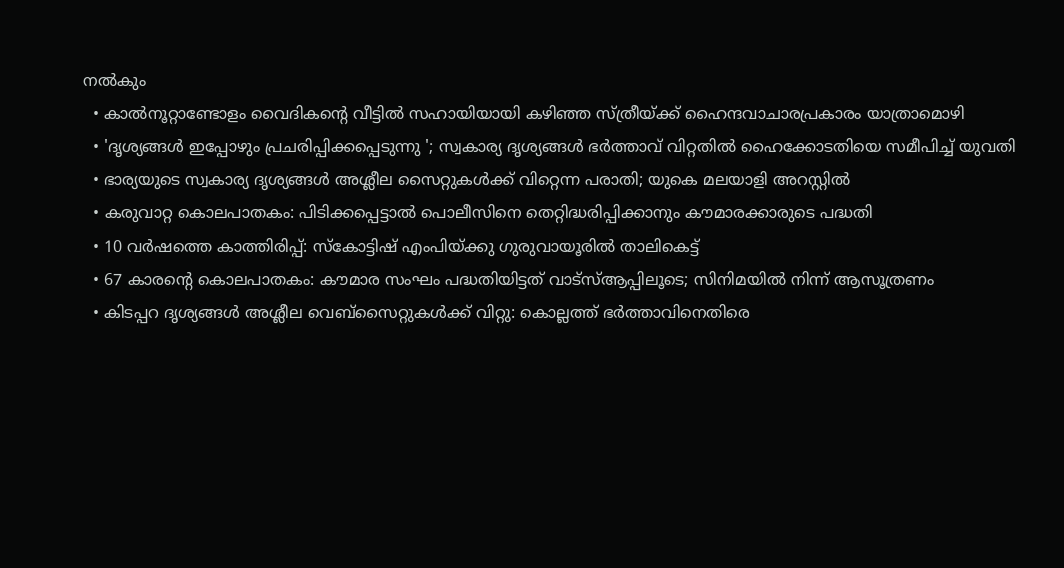നല്‍കും
  • കാല്‍നൂറ്റാണ്ടോളം വൈദികന്റെ വീട്ടില്‍ സഹായിയായി കഴിഞ്ഞ സ്ത്രീയ്ക്ക് ഹൈന്ദവാചാരപ്രകാരം യാത്രാമൊഴി
  • 'ദൃശ്യങ്ങള്‍ ഇപ്പോഴും പ്രചരിപ്പിക്കപ്പെടുന്നു '; സ്വകാര്യ ദൃശ്യങ്ങള്‍ ഭര്‍ത്താവ് വിറ്റതില്‍ ഹൈക്കോടതിയെ സമീപിച്ച് യുവതി
  • ഭാര്യയുടെ സ്വകാര്യ ദൃശ്യങ്ങള്‍ അശ്ലീല സൈറ്റുകള്‍ക്ക് വിറ്റെന്ന പരാതി; യുകെ മലയാളി അറസ്റ്റില്‍
  • കരുവാറ്റ കൊലപാതകം: പിടിക്കപ്പെട്ടാല്‍ പൊലീസിനെ തെറ്റിദ്ധരിപ്പിക്കാനും കൗമാരക്കാരുടെ പദ്ധതി
  • 10 വര്‍ഷത്തെ കാത്തിരിപ്പ്: സ്‌കോട്ടിഷ് എംപിയ്ക്കു ഗുരുവായൂരില്‍ താലികെട്ട്
  • 67 കാരന്റെ കൊലപാതകം: കൗമാര സംഘം പദ്ധതിയിട്ടത് വാട്‌സ്ആപ്പിലൂടെ; സിനിമയില്‍ നിന്ന് ആസൂത്രണം
  • കിടപ്പറ ദൃശ്യങ്ങള്‍ അശ്ലീല വെബ്സൈറ്റുകള്‍ക്ക് വിറ്റു: കൊല്ലത്ത് ഭര്‍ത്താവിനെതിരെ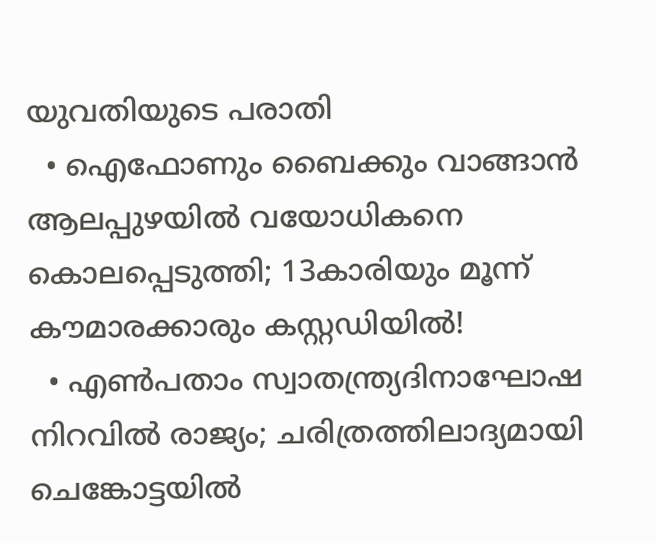യുവതിയുടെ പരാതി
  • ഐഫോണും ബൈക്കും വാങ്ങാന്‍ ആലപ്പുഴയില്‍ വയോധികനെ കൊലപ്പെടുത്തി; 13കാരിയും മൂന്ന് കൗമാരക്കാരും കസ്റ്റഡിയില്‍!
  • എണ്‍പതാം സ്വാതന്ത്ര്യദിനാഘോഷ നിറവില്‍ രാജ്യം; ചരിത്രത്തിലാദ്യമായി ചെങ്കോട്ടയില്‍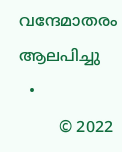വന്ദേമാതരം ആലപിച്ചു
  •
        © 2022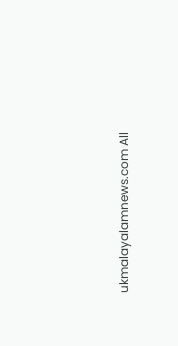ukmalayalamnews.com All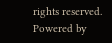rights reserved. Powered by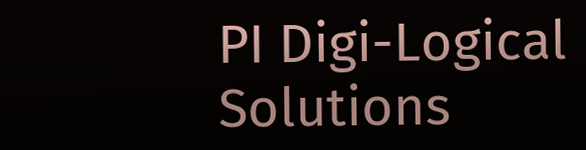PI Digi-Logical Solutions